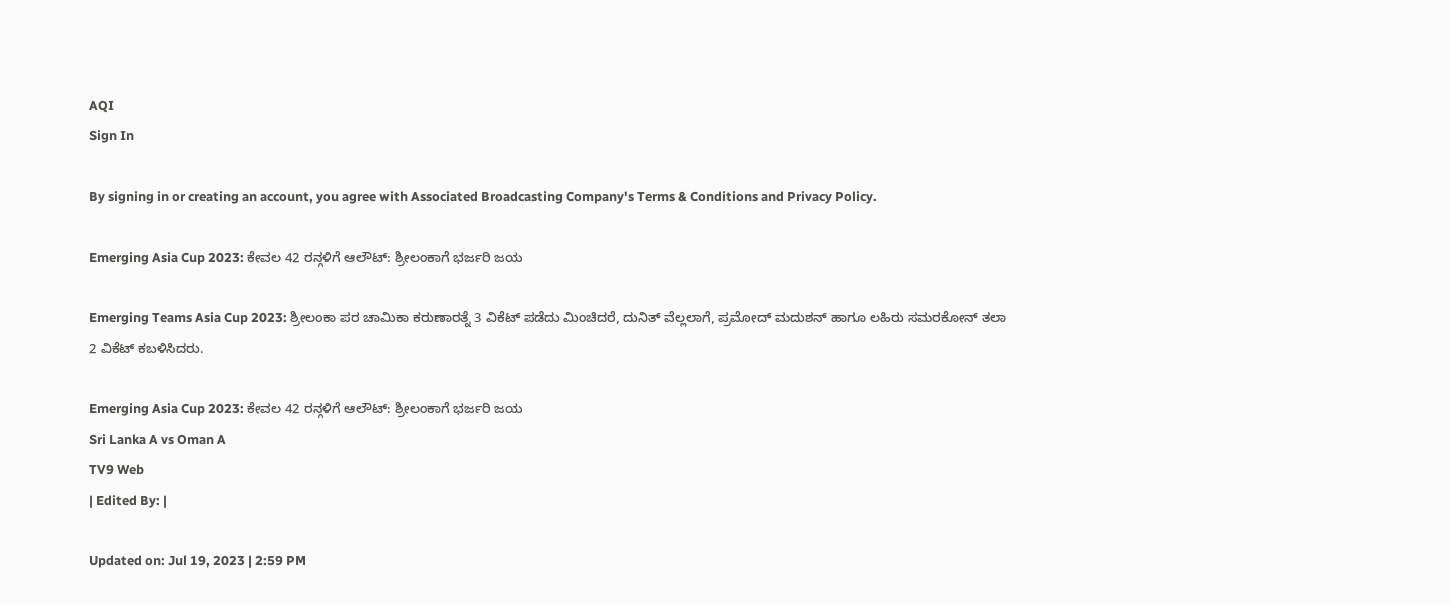AQI
Sign In

By signing in or creating an account, you agree with Associated Broadcasting Company's Terms & Conditions and Privacy Policy.

Emerging Asia Cup 2023: ಕೇವಲ 42 ರನ್ಗಳಿಗೆ ಆಲೌಟ್: ಶ್ರೀಲಂಕಾಗೆ ಭರ್ಜರಿ ಜಯ

Emerging Teams Asia Cup 2023: ಶ್ರೀಲಂಕಾ ಪರ ಚಾಮಿಕಾ ಕರುಣಾರತ್ನೆ 3 ವಿಕೆಟ್ ಪಡೆದು ಮಿಂಚಿದರೆ, ದುನಿತ್ ವೆಲ್ಲಲಾಗೆ, ಪ್ರಮೋದ್ ಮದುಶನ್ ಹಾಗೂ ಲಹಿರು ಸಮರಕೋನ್ ತಲಾ 2 ವಿಕೆಟ್ ಕಬಳಿಸಿದರು.

Emerging Asia Cup 2023: ಕೇವಲ 42 ರನ್ಗಳಿಗೆ ಆಲೌಟ್: ಶ್ರೀಲಂಕಾಗೆ ಭರ್ಜರಿ ಜಯ
Sri Lanka A vs Oman A
TV9 Web
| Edited By: |

Updated on: Jul 19, 2023 | 2:59 PM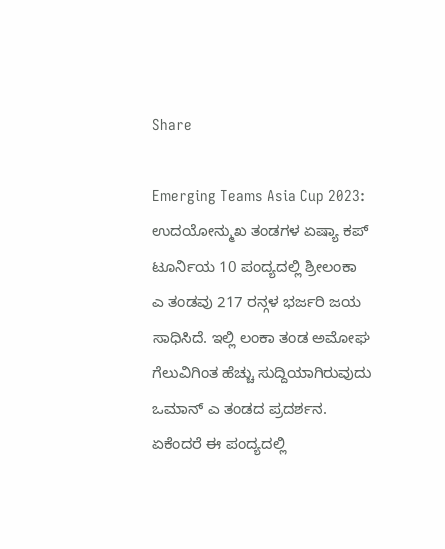Share

Emerging Teams Asia Cup 2023: ಉದಯೋನ್ಮುಖ ತಂಡಗಳ ಏಷ್ಯಾ ಕಪ್ ಟೂರ್ನಿಯ 10 ಪಂದ್ಯದಲ್ಲಿ ಶ್ರೀಲಂಕಾ ಎ ತಂಡವು 217 ರನ್ಗಳ ಭರ್ಜರಿ ಜಯ ಸಾಧಿಸಿದೆ. ಇಲ್ಲಿ ಲಂಕಾ ತಂಡ ಅಮೋಘ ಗೆಲುವಿಗಿಂತ ಹೆಚ್ಚು ಸುದ್ದಿಯಾಗಿರುವುದು ಒಮಾನ್ ಎ ತಂಡದ ಪ್ರದರ್ಶನ. ಏಕೆಂದರೆ ಈ ಪಂದ್ಯದಲ್ಲಿ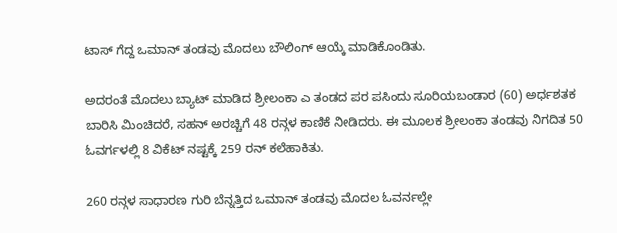ಟಾಸ್ ಗೆದ್ದ ಒಮಾನ್ ತಂಡವು ಮೊದಲು ಬೌಲಿಂಗ್ ಆಯ್ಕೆ ಮಾಡಿಕೊಂಡಿತು.

ಅದರಂತೆ ಮೊದಲು ಬ್ಯಾಟ್ ಮಾಡಿದ ಶ್ರೀಲಂಕಾ ಎ ತಂಡದ ಪರ ಪಸಿಂದು ಸೂರಿಯಬಂಡಾರ (60) ಅರ್ಧಶತಕ ಬಾರಿಸಿ ಮಿಂಚಿದರೆ, ಸಹನ್ ಅರಚ್ಚಿಗೆ 48 ರನ್ಗಳ ಕಾಣಿಕೆ ನೀಡಿದರು. ಈ ಮೂಲಕ ಶ್ರೀಲಂಕಾ ತಂಡವು ನಿಗದಿತ 50 ಓವರ್ಗಳಲ್ಲಿ 8 ವಿಕೆಟ್ ನಷ್ಟಕ್ಕೆ 259 ರನ್ ಕಲೆಹಾಕಿತು.

260 ರನ್ಗಳ ಸಾಧಾರಣ ಗುರಿ ಬೆನ್ನತ್ತಿದ ಒಮಾನ್ ತಂಡವು ಮೊದಲ ಓವರ್ನಲ್ಲೇ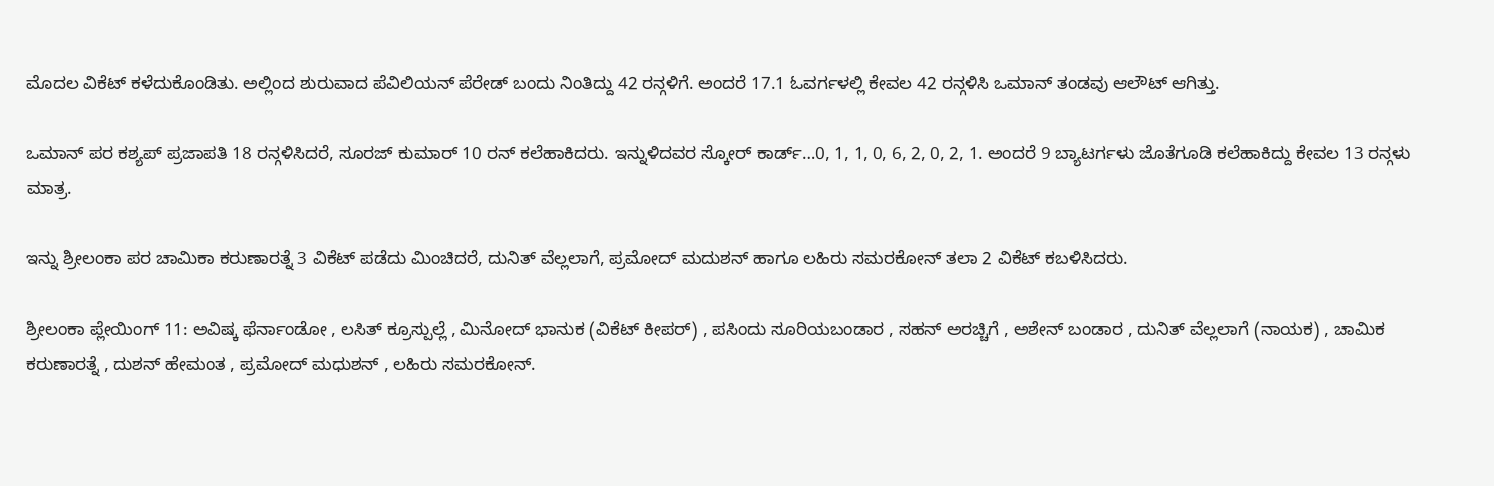ಮೊದಲ ವಿಕೆಟ್ ಕಳೆದುಕೊಂಡಿತು. ಅಲ್ಲಿಂದ ಶುರುವಾದ ಪೆವಿಲಿಯನ್ ಪೆರೇಡ್ ಬಂದು ನಿಂತಿದ್ದು 42 ರನ್ಗಳಿಗೆ. ಅಂದರೆ 17.1 ಓವರ್ಗಳಲ್ಲಿ ಕೇವಲ 42 ರನ್ಗಳಿಸಿ ಒಮಾನ್ ತಂಡವು ಆಲೌಟ್ ಆಗಿತ್ತು.

ಒಮಾನ್ ಪರ ಕಶ್ಯಪ್ ಪ್ರಜಾಪತಿ 18 ರನ್ಗಳಿಸಿದರೆ, ಸೂರಜ್ ಕುಮಾರ್ 10 ರನ್ ಕಲೆಹಾಕಿದರು. ಇನ್ನುಳಿದವರ ಸ್ಕೋರ್ ಕಾರ್ಡ್…0, 1, 1, 0, 6, 2, 0, 2, 1. ಅಂದರೆ 9 ಬ್ಯಾಟರ್ಗಳು ಜೊತೆಗೂಡಿ ಕಲೆಹಾಕಿದ್ದು ಕೇವಲ 13 ರನ್ಗಳು ಮಾತ್ರ.

ಇನ್ನು ಶ್ರೀಲಂಕಾ ಪರ ಚಾಮಿಕಾ ಕರುಣಾರತ್ನೆ 3 ವಿಕೆಟ್ ಪಡೆದು ಮಿಂಚಿದರೆ, ದುನಿತ್ ವೆಲ್ಲಲಾಗೆ, ಪ್ರಮೋದ್ ಮದುಶನ್ ಹಾಗೂ ಲಹಿರು ಸಮರಕೋನ್ ತಲಾ 2 ವಿಕೆಟ್ ಕಬಳಿಸಿದರು.

ಶ್ರೀಲಂಕಾ ಪ್ಲೇಯಿಂಗ್ 11: ಅವಿಷ್ಕ ಫೆರ್ನಾಂಡೋ , ಲಸಿತ್ ಕ್ರೂಸ್ಪುಲ್ಲೆ , ಮಿನೋದ್ ಭಾನುಕ (ವಿಕೆಟ್ ಕೀಪರ್) , ಪಸಿಂದು ಸೂರಿಯಬಂಡಾರ , ಸಹನ್ ಅರಚ್ಚಿಗೆ , ಅಶೇನ್ ಬಂಡಾರ , ದುನಿತ್ ವೆಲ್ಲಲಾಗೆ (ನಾಯಕ) , ಚಾಮಿಕ ಕರುಣಾರತ್ನೆ , ದುಶನ್ ಹೇಮಂತ , ಪ್ರಮೋದ್ ಮಧುಶನ್ , ಲಹಿರು ಸಮರಕೋನ್.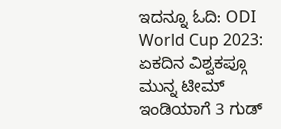ಇದನ್ನೂ ಓದಿ: ODI World Cup 2023: ಏಕದಿನ ವಿಶ್ವಕಪ್ಗೂ ಮುನ್ನ ಟೀಮ್ ಇಂಡಿಯಾಗೆ 3 ಗುಡ್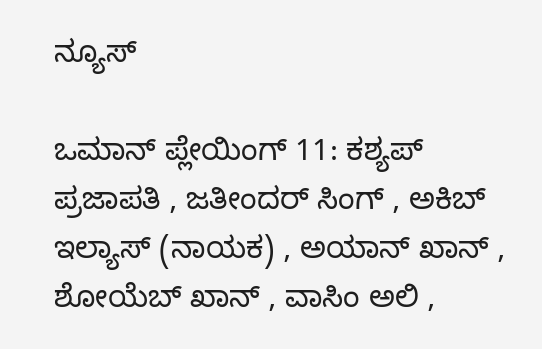ನ್ಯೂಸ್

ಒಮಾನ್ ಪ್ಲೇಯಿಂಗ್ 11: ಕಶ್ಯಪ್ ಪ್ರಜಾಪತಿ , ಜತೀಂದರ್ ಸಿಂಗ್ , ಅಕಿಬ್ ಇಲ್ಯಾಸ್ (ನಾಯಕ) , ಅಯಾನ್ ಖಾನ್ , ಶೋಯೆಬ್ ಖಾನ್ , ವಾಸಿಂ ಅಲಿ ,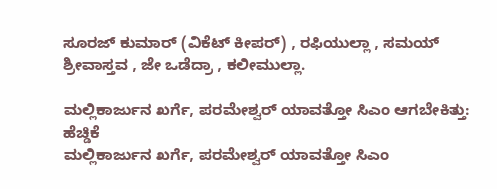ಸೂರಜ್ ಕುಮಾರ್ (ವಿಕೆಟ್ ಕೀಪರ್) , ರಫಿಯುಲ್ಲಾ , ಸಮಯ್ ಶ್ರೀವಾಸ್ತವ , ಜೇ ಒಡೆದ್ರಾ , ಕಲೀಮುಲ್ಲಾ.

ಮಲ್ಲಿಕಾರ್ಜುನ ಖರ್ಗೆ, ಪರಮೇಶ್ವರ್ ಯಾವತ್ತೋ ಸಿಎಂ ಆಗಬೇಕಿತ್ತು: ಹೆಚ್ಡಿಕೆ
ಮಲ್ಲಿಕಾರ್ಜುನ ಖರ್ಗೆ, ಪರಮೇಶ್ವರ್ ಯಾವತ್ತೋ ಸಿಎಂ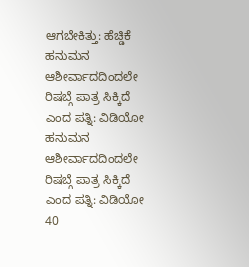ಆಗಬೇಕಿತ್ತು: ಹೆಚ್ಡಿಕೆ
ಹನುಮನ ಆಶೀರ್ವಾದದಿಂದಲೇ ರಿಷಬ್ಗೆ ಪಾತ್ರ ಸಿಕ್ಕಿದೆ ಎಂದ ಪತ್ನಿ: ವಿಡಿಯೋ
ಹನುಮನ ಆಶೀರ್ವಾದದಿಂದಲೇ ರಿಷಬ್ಗೆ ಪಾತ್ರ ಸಿಕ್ಕಿದೆ ಎಂದ ಪತ್ನಿ: ವಿಡಿಯೋ
40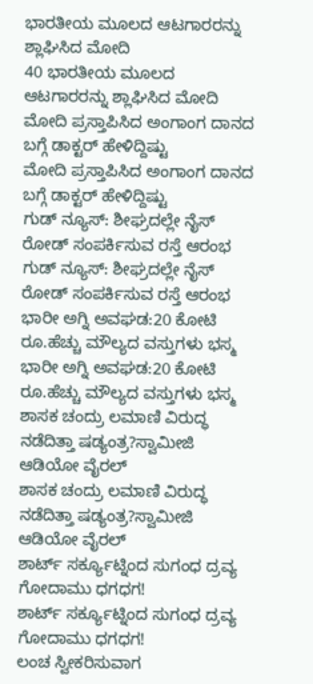ಭಾರತೀಯ ಮೂಲದ ಆಟಗಾರರನ್ನು ಶ್ಲಾಘಿಸಿದ ಮೋದಿ
40 ಭಾರತೀಯ ಮೂಲದ ಆಟಗಾರರನ್ನು ಶ್ಲಾಘಿಸಿದ ಮೋದಿ
ಮೋದಿ ಪ್ರಸ್ತಾಪಿಸಿದ ಅಂಗಾಂಗ ದಾನದ ಬಗ್ಗೆ ಡಾಕ್ಟರ್ ಹೇಳಿದ್ದಿಷ್ಟು
ಮೋದಿ ಪ್ರಸ್ತಾಪಿಸಿದ ಅಂಗಾಂಗ ದಾನದ ಬಗ್ಗೆ ಡಾಕ್ಟರ್ ಹೇಳಿದ್ದಿಷ್ಟು
ಗುಡ್ ನ್ಯೂಸ್: ಶೀಘ್ರದಲ್ಲೇ ನೈಸ್‌ ರೋಡ್‌ ಸಂಪರ್ಕಿಸುವ ರಸ್ತೆ ಆರಂಭ
ಗುಡ್ ನ್ಯೂಸ್: ಶೀಘ್ರದಲ್ಲೇ ನೈಸ್‌ ರೋಡ್‌ ಸಂಪರ್ಕಿಸುವ ರಸ್ತೆ ಆರಂಭ
ಭಾರೀ ಅಗ್ನಿ ಅವಘಡ:20 ಕೋಟಿ ರೂ.ಹೆಚ್ಚು ಮೌಲ್ಯದ ವಸ್ತುಗಳು ಭಸ್ಮ
ಭಾರೀ ಅಗ್ನಿ ಅವಘಡ:20 ಕೋಟಿ ರೂ.ಹೆಚ್ಚು ಮೌಲ್ಯದ ವಸ್ತುಗಳು ಭಸ್ಮ
ಶಾಸಕ ಚಂದ್ರು ಲಮಾಣಿ ವಿರುದ್ಧ ನಡೆದಿತ್ತಾ ಷಡ್ಯಂತ್ರ?ಸ್ವಾಮೀಜಿ ಆಡಿಯೋ ವೈರಲ್
ಶಾಸಕ ಚಂದ್ರು ಲಮಾಣಿ ವಿರುದ್ಧ ನಡೆದಿತ್ತಾ ಷಡ್ಯಂತ್ರ?ಸ್ವಾಮೀಜಿ ಆಡಿಯೋ ವೈರಲ್
ಶಾರ್ಟ್ ಸರ್ಕ್ಯೂಟ್ನಿಂದ ಸುಗಂಧ ದ್ರವ್ಯ ಗೋದಾಮು ಧಗಧಗ!
ಶಾರ್ಟ್ ಸರ್ಕ್ಯೂಟ್ನಿಂದ ಸುಗಂಧ ದ್ರವ್ಯ ಗೋದಾಮು ಧಗಧಗ!
ಲಂಚ ಸ್ವೀಕರಿಸುವಾಗ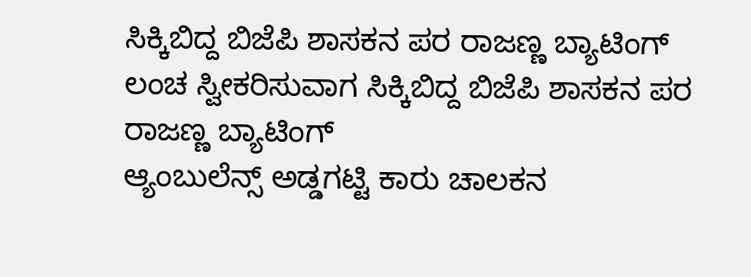ಸಿಕ್ಕಿಬಿದ್ದ ಬಿಜೆಪಿ ಶಾಸಕನ ಪರ ರಾಜಣ್ಣ ಬ್ಯಾಟಿಂಗ್
ಲಂಚ ಸ್ವೀಕರಿಸುವಾಗ ಸಿಕ್ಕಿಬಿದ್ದ ಬಿಜೆಪಿ ಶಾಸಕನ ಪರ ರಾಜಣ್ಣ ಬ್ಯಾಟಿಂಗ್
ಆ್ಯಂಬುಲೆನ್ಸ್ ಅಡ್ಡಗಟ್ಟಿ ಕಾರು ಚಾಲಕನ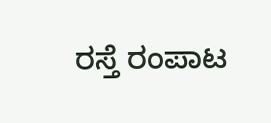ರಸ್ತೆ ರಂಪಾಟ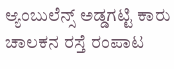ಆ್ಯಂಬುಲೆನ್ಸ್ ಅಡ್ಡಗಟ್ಟಿ ಕಾರು ಚಾಲಕನ ರಸ್ತೆ ರಂಪಾಟ